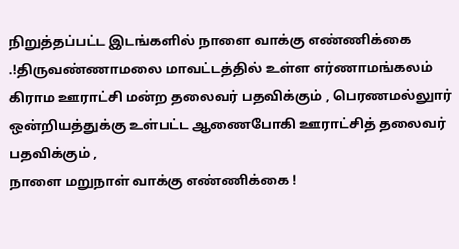நிறுத்தப்பட்ட இடங்களில் நாளை வாக்கு எண்ணிக்கை .!திருவண்ணாமலை மாவட்டத்தில் உள்ள எர்ணாமங்கலம் கிராம ஊராட்சி மன்ற தலைவர் பதவிக்கும் , பெரணமல்லுார் ஒன்றியத்துக்கு உள்பட்ட ஆணைபோகி ஊராட்சித் தலைவர் பதவிக்கும் ,
நாளை மறுநாள் வாக்கு எண்ணிக்கை !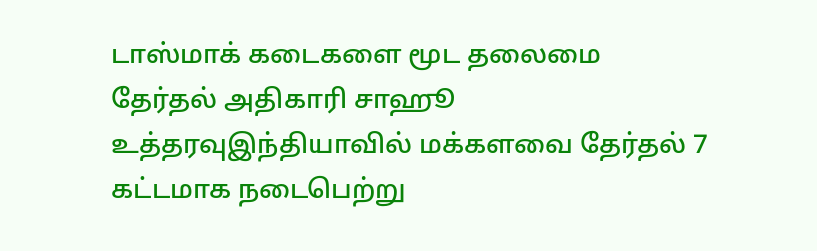டாஸ்மாக் கடைகளை மூட தலைமை தேர்தல் அதிகாரி சாஹூ உத்தரவுஇந்தியாவில் மக்களவை தேர்தல் 7 கட்டமாக நடைபெற்று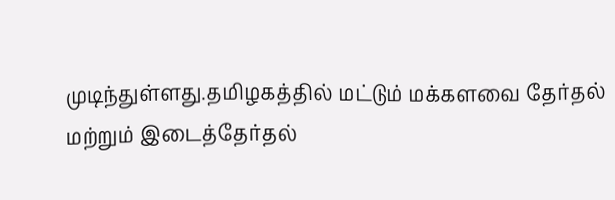முடிந்துள்ளது.தமிழகத்தில் மட்டும் மக்களவை தேர்தல் மற்றும் இடைத்தேர்தல்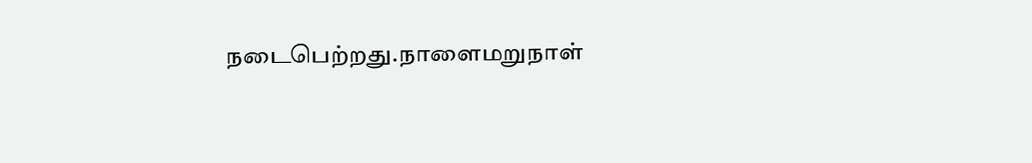நடைபெற்றது.நாளைமறுநாள்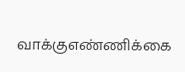வாக்குஎண்ணிக்கை